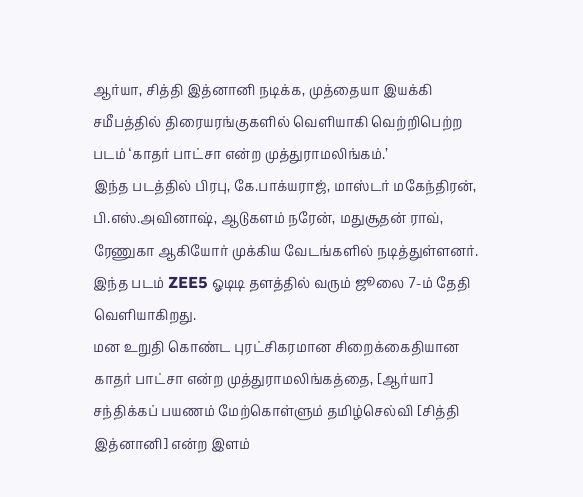ஆர்யா, சித்தி இத்னானி நடிக்க, முத்தையா இயக்கி சமீபத்தில் திரையரங்குகளில் வெளியாகி வெற்றிபெற்ற படம் ‘காதர் பாட்சா என்ற முத்துராமலிங்கம்.’
இந்த படத்தில் பிரபு, கே.பாக்யராஜ், மாஸ்டர் மகேந்திரன், பி.எஸ்.அவினாஷ், ஆடுகளம் நரேன், மதுசூதன் ராவ், ரேணுகா ஆகியோர் முக்கிய வேடங்களில் நடித்துள்ளனர்.
இந்த படம் ZEE5 ஓடிடி தளத்தில் வரும் ஜூலை 7-ம் தேதி வெளியாகிறது.
மன உறுதி கொண்ட புரட்சிகரமான சிறைக்கைதியான காதர் பாட்சா என்ற முத்துராமலிங்கத்தை, [ஆர்யா] சந்திக்கப் பயணம் மேற்கொள்ளும் தமிழ்செல்வி [சித்தி இத்னானி] என்ற இளம்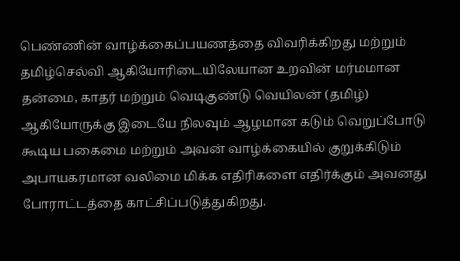பெண்ணின் வாழ்க்கைப்பயணத்தை விவரிக்கிறது மற்றும் தமிழ்செல்வி ஆகியோரிடையிலேயான உறவின் மர்மமான தன்மை, காதர் மற்றும் வெடிகுண்டு வெயிலன் (தமிழ்) ஆகியோருக்கு இடையே நிலவும் ஆழமான கடும் வெறுப்போடு கூடிய பகைமை மற்றும் அவன் வாழ்க்கையில் குறுக்கிடும் அபாயகரமான வலிமை மிக்க எதிரிகளை எதிர்க்கும் அவனது போராட்டத்தை காட்சிப்படுத்துகிறது.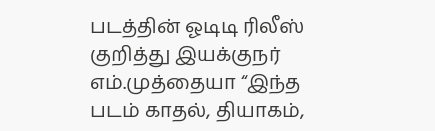படத்தின் ஓடிடி ரிலீஸ் குறித்து இயக்குநர் எம்.முத்தையா “இந்த படம் காதல், தியாகம்,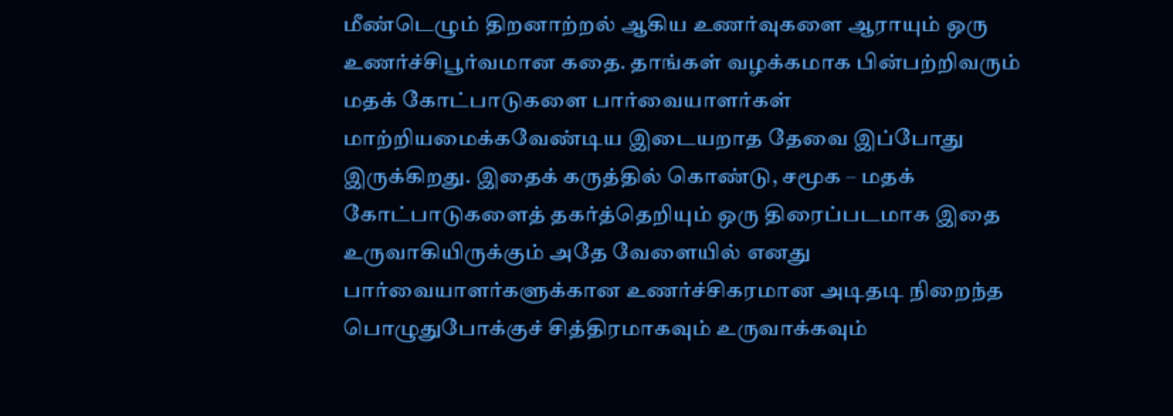மீண்டெழும் திறனாற்றல் ஆகிய உணர்வுகளை ஆராயும் ஒரு உணர்ச்சிபூர்வமான கதை. தாங்கள் வழக்கமாக பின்பற்றிவரும் மதக் கோட்பாடுகளை பார்வையாளர்கள் மாற்றியமைக்கவேண்டிய இடையறாத தேவை இப்போது இருக்கிறது. இதைக் கருத்தில் கொண்டு, சமூக – மதக் கோட்பாடுகளைத் தகர்த்தெறியும் ஒரு திரைப்படமாக இதை உருவாகியிருக்கும் அதே வேளையில் எனது பார்வையாளர்களுக்கான உணர்ச்சிகரமான அடிதடி நிறைந்த பொழுதுபோக்குச் சித்திரமாகவும் உருவாக்கவும்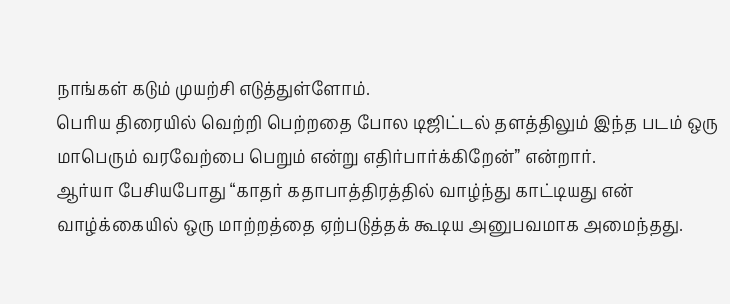நாங்கள் கடும் முயற்சி எடுத்துள்ளோம்.
பெரிய திரையில் வெற்றி பெற்றதை போல டிஜிட்டல் தளத்திலும் இந்த படம் ஒரு மாபெரும் வரவேற்பை பெறும் என்று எதிர்பார்க்கிறேன்” என்றார்.
ஆர்யா பேசியபோது “காதர் கதாபாத்திரத்தில் வாழ்ந்து காட்டியது என் வாழ்க்கையில் ஒரு மாற்றத்தை ஏற்படுத்தக் கூடிய அனுபவமாக அமைந்தது.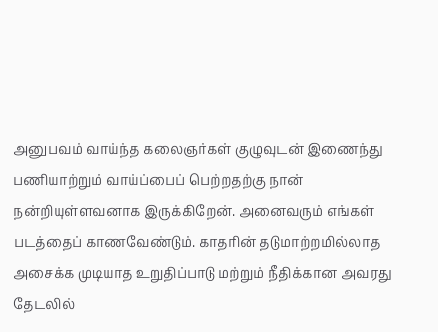அனுபவம் வாய்ந்த கலைஞர்கள் குழுவுடன் இணைந்து பணியாற்றும் வாய்ப்பைப் பெற்றதற்கு நான் நன்றியுள்ளவனாக இருக்கிறேன். அனைவரும் எங்கள் படத்தைப் காணவேண்டும். காதரின் தடுமாற்றமில்லாத அசைக்க முடியாத உறுதிப்பாடு மற்றும் நீதிக்கான அவரது தேடலில்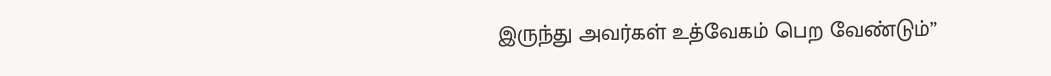இருந்து அவர்கள் உத்வேகம் பெற வேண்டும்”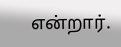என்றார்.